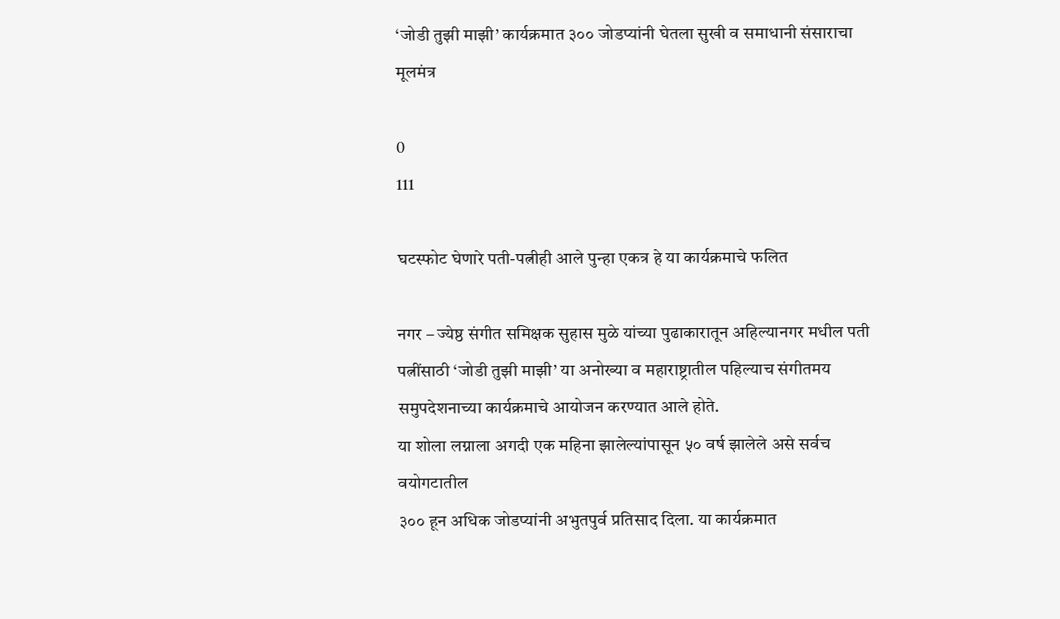‘जोडी तुझी माझी’ कार्यक्रमात ३०० जोडप्यांनी घेतला सुखी व समाधानी संसाराचा मूलमंत्र

0
111

घटस्फोट घेणारे पती-पत्नीही आले पुन्हा एकत्र हे या कार्यक्रमाचे फलित

नगर – ज्येष्ठ संगीत समिक्षक सुहास मुळे यांच्या पुढाकारातून अहिल्यानगर मधील पती पत्नींसाठी ‘जोडी तुझी माझी’ या अनोख्या व महाराष्ट्रातील पहिल्याच संगीतमय समुपदेशनाच्या कार्यक्रमाचे आयोजन करण्यात आले होते.
या शोला लग्नाला अगदी एक महिना झालेल्यांपासून ५० वर्ष झालेले असे सर्वच वयोगटातील
३०० हून अधिक जोडप्यांनी अभुतपुर्व प्रतिसाद दिला. या कार्यक्रमात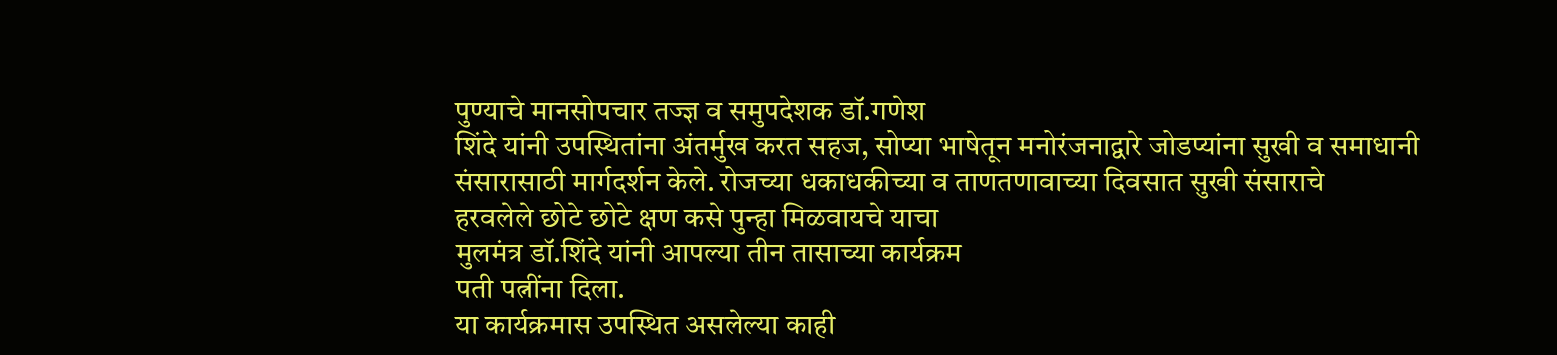पुण्याचे मानसोपचार तज्ज्ञ व समुपदेशक डॉ.गणेश
शिंदे यांनी उपस्थितांना अंतर्मुख करत सहज, सोप्या भाषेतून मनोरंजनाद्वारे जोडप्यांना सुखी व समाधानी संसारासाठी मार्गदर्शन केले. रोजच्या धकाधकीच्या व ताणतणावाच्या दिवसात सुखी संसाराचे
हरवलेले छोटे छोटे क्षण कसे पुन्हा मिळवायचे याचा
मुलमंत्र डॉ.शिंदे यांनी आपल्या तीन तासाच्या कार्यक्रम
पती पत्नींना दिला.
या कार्यक्रमास उपस्थित असलेल्या काही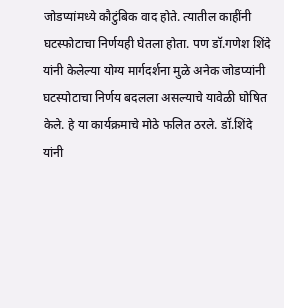जोडप्यांमध्ये कौटुंबिक वाद होते. त्यातील काहींनी
घटस्फोटाचा निर्णयही घेतला होता. पण डॉ.गणेश शिंदे
यांनी केलेल्या योग्य मार्गदर्शना मुळे अनेक जोडप्यांनी
घटस्पोटाचा निर्णय बदलला असल्याचे यावेळी घोषित
केले. हे या कार्यक्रमाचे मोठे फलित ठरले. डॉ.शिंदे
यांनी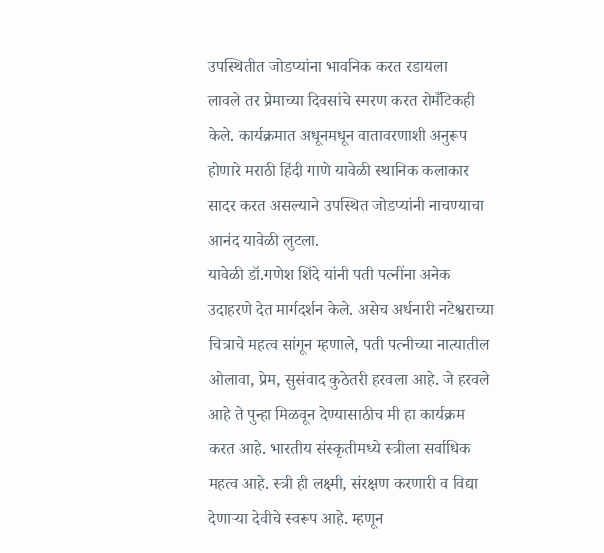उपस्थितीत जोडप्यांना भावनिक करत रडायला
लावले तर प्रेमाच्या दिवसांचे स्मरण करत रोमँटिकही
केले. कार्यक्रमात अधूनमधून वातावरणाशी अनुरूप
होणारे मराठी हिंदी गाणे यावेळी स्थानिक कलाकार
सादर करत असल्याने उपस्थित जोडप्यांनी नाचण्याचा
आनंद यावेळी लुटला.
यावेळी डॉ.गणेश शिंदे यांनी पती पत्नींना अनेक
उदाहरणे देत मार्गदर्शन केले. असेच अर्धनारी नटेश्वराच्या
चित्राचे महत्व सांगून म्हणाले, पती पत्नीच्या नात्यातील
ओलावा, प्रेम, सुसंवाद कुठेतरी हरवला आहे. जे हरवले
आहे ते पुन्हा मिळवून देण्यासाठीच मी हा कार्यक्रम
करत आहे. भारतीय संस्कृतीमध्ये स्त्रीला सर्वाधिक
महत्व आहे. स्त्री ही लक्ष्मी, संरक्षण करणारी व विद्या
देणार्‍या देवीचे स्वरूप आहे. म्हणून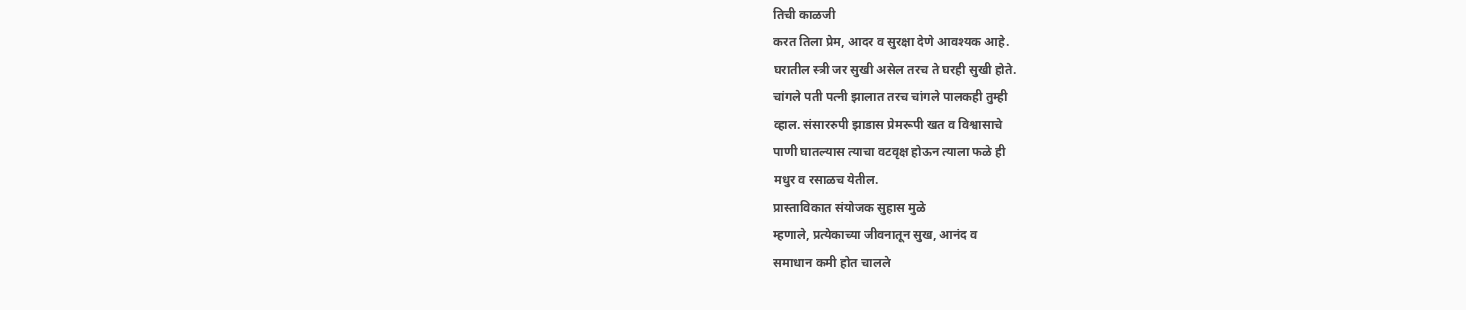तिची काळजी
करत तिला प्रेम, आदर व सुरक्षा देणे आवश्यक आहे.
घरातील स्त्री जर सुखी असेल तरच ते घरही सुखी होते.
चांगले पती पत्नी झालात तरच चांगले पालकही तुम्ही
व्हाल. संसाररुपी झाडास प्रेमरूपी खत व विश्वासाचे
पाणी घातल्यास त्याचा वटवृक्ष होऊन त्याला फळे ही
मधुर व रसाळच येतील.
प्रास्ताविकात संयोजक सुहास मुळे
म्हणाले, प्रत्येकाच्या जीवनातून सुख, आनंद व
समाधान कमी होत चालले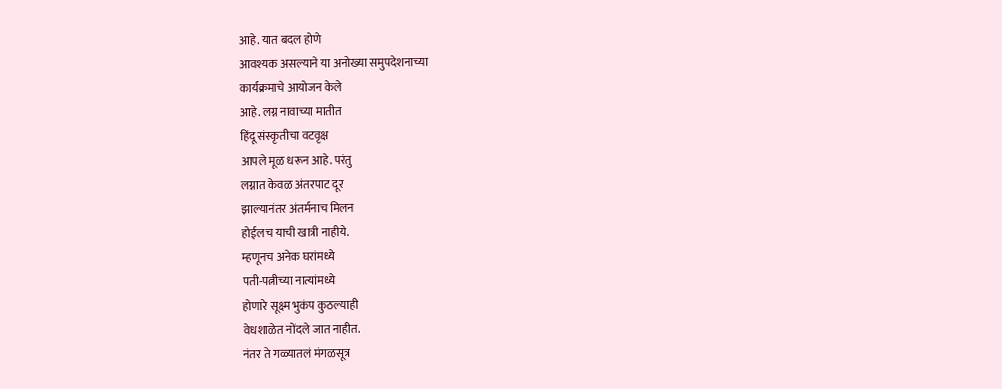आहे. यात बदल होणे
आवश्यक असल्याने या अनोख्या समुपदेशनाच्या
कार्यक्रमाचे आयोजन केले
आहे. लग्न नावाच्या मातीत
हिंदू संस्कृतीचा वटवृक्ष
आपले मूळ धरून आहे. परंतु
लग्नात केवळ अंतरपाट दूर
झाल्यानंतर अंतर्मनाच मिलन
होईलच याची खात्री नाहीये.
म्हणूनच अनेक घरांमध्ये
पती-पत्नीच्या नात्यांमध्ये
होणारे सूक्ष्म भुकंप कुठल्याही
वेधशाळेत नोंदले जात नाहीत.
नंतर ते गळ्यातलं मंगळसूत्र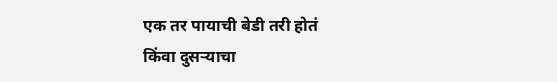एक तर पायाची बेडी तरी होतं
किंवा दुसर्‍याचा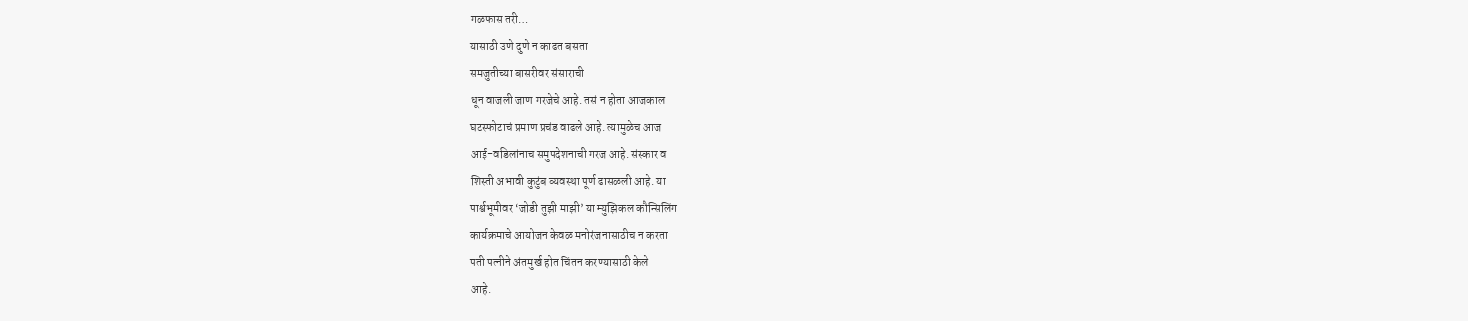गळफास तरी…
यासाठी उणे दुणे न काढत बसता
समजुतीच्या बासरीवर संसाराची
धून वाजली जाण गरजेचे आहे. तसं न होता आजकाल
घटस्फोटाचं प्रमाण प्रचंड वाढले आहे. त्यामुळेच आज
आई-वडिलांनाच समुपदेशनाची गरज आहे. संस्कार व
शिस्ती अभावी कुटुंब व्यवस्था पूर्ण ढासळली आहे. या
पार्श्वभूमीवर ‘जोडी तुझी माझी’ या म्युझिकल कौन्सिलिंग
कार्यक्रमाचे आयोजन केवळ मनोरंजनासाठीच न करता
पती पत्नीने अंतमुर्ख होत चिंतन करण्यासाठी केले
आहे.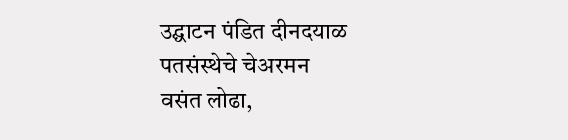उद्घाटन पंडित दीनदयाळ पतसंस्थेचे चेअरमन
वसंत लोढा,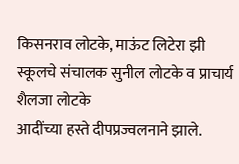किसनराव लोटके, माऊंट लिटेरा झी
स्कूलचे संचालक सुनील लोटके व प्राचार्य शैलजा लोटके
आदींच्या हस्ते दीपप्रज्वलनाने झाले.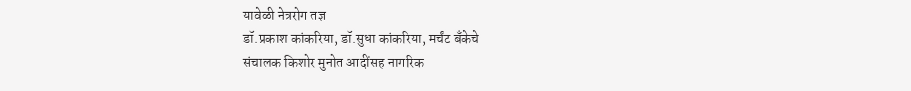यावेळी नेत्ररोग तज्ञ
डॉ.प्रकाश कांकरिया, डॉ.सुधा कांकरिया, मर्चंट बँकेचे
संचालक किशोर मुनोत आदींसह नागरिक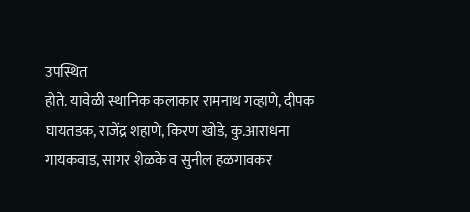उपस्थित
होते. यावेळी स्थानिक कलाकार रामनाथ गव्हाणे, दीपक
घायतडक, राजेंद्र शहाणे, किरण खोडे, कु.आराधना
गायकवाड, सागर शेळके व सुनील हळगावकर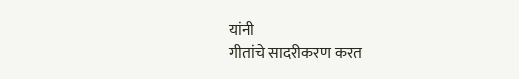यांनी
गीतांचे सादरीकरण करत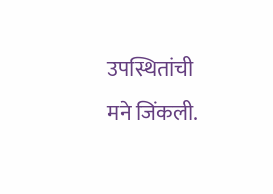उपस्थितांची मने जिंकली.